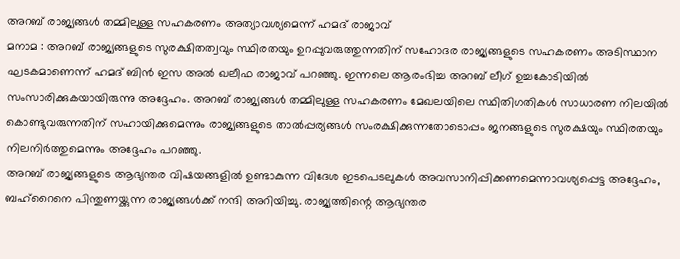അറബ് രാജ്യങ്ങൾ തമ്മിലുള്ള സഹകരണം അത്യാവശ്യമെന്ന് ഹമദ് രാജാവ്
മനാമ : അറബ് രാജ്യങ്ങളുടെ സുരക്ഷിതത്വവും സ്ഥിരതയും ഉറപ്പുവരുത്തുന്നതിന് സഹോദര രാജ്യങ്ങളുടെ സഹകരണം അടിസ്ഥാന ഘടകമാണെന്ന് ഹമദ് ബിൻ ഇസ അൽ ഖലീഫ രാജാവ് പറഞ്ഞു. ഇന്നലെ ആരംഭിച്ച അറബ് ലീഗ് ഉച്ചകോടിയിൽ സംസാരിക്കുകയായിരുന്നു അദ്ദേഹം. അറബ് രാജ്യങ്ങൾ തമ്മിലുള്ള സഹകരണം മേഖലയിലെ സ്ഥിതിഗതികൾ സാധാരണ നിലയിൽ കൊണ്ടുവരുന്നതിന് സഹായിക്കുമെന്നും രാജ്യങ്ങളുടെ താൽപ്പര്യങ്ങൾ സംരക്ഷിക്കുന്നതോടൊപ്പം ജനങ്ങളുടെ സുരക്ഷയും സ്ഥിരതയും നിലനിർത്തുമെന്നും അദ്ദേഹം പറഞ്ഞു.
അറബ് രാജ്യങ്ങളുടെ ആഭ്യന്തര വിഷയങ്ങളിൽ ഉണ്ടാകുന്ന വിദേശ ഇടപെടലുകൾ അവസാനിപ്പിക്കണമെന്നാവശ്യപ്പെട്ട അദ്ദേഹം, ബഹ്റൈനെ പിന്തുണയ്ക്കുന്ന രാജ്യങ്ങൾക്ക് നന്ദി അറിയിച്ചു. രാജ്യത്തിന്റെ ആഭ്യന്തര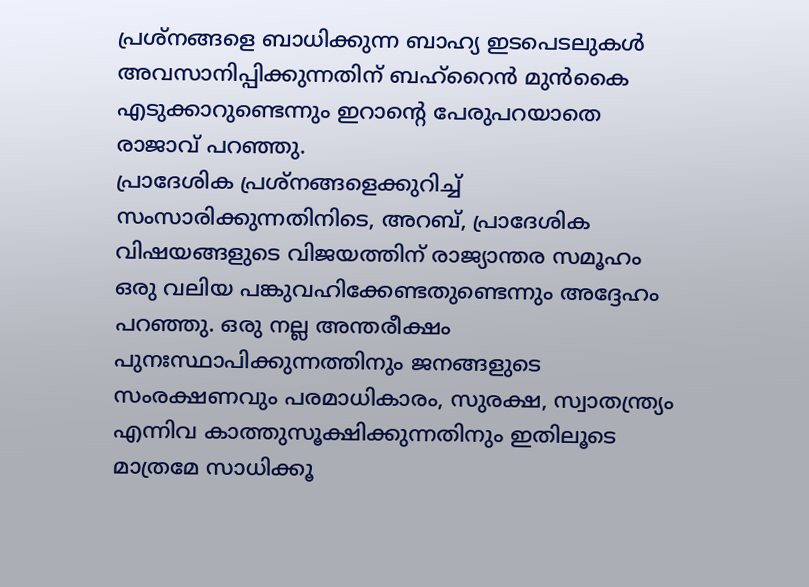പ്രശ്നങ്ങളെ ബാധിക്കുന്ന ബാഹ്യ ഇടപെടലുകൾ അവസാനിപ്പിക്കുന്നതിന് ബഹ്റൈൻ മുൻകൈ എടുക്കാറുണ്ടെന്നും ഇറാൻ്റെ പേരുപറയാതെ രാജാവ് പറഞ്ഞു.
പ്രാദേശിക പ്രശ്നങ്ങളെക്കുറിച്ച് സംസാരിക്കുന്നതിനിടെ, അറബ്, പ്രാദേശിക വിഷയങ്ങളുടെ വിജയത്തിന് രാജ്യാന്തര സമൂഹം ഒരു വലിയ പങ്കുവഹിക്കേണ്ടതുണ്ടെന്നും അദ്ദേഹം പറഞ്ഞു. ഒരു നല്ല അന്തരീക്ഷം പുനഃസ്ഥാപിക്കുന്നത്തിനും ജനങ്ങളുടെ സംരക്ഷണവും പരമാധികാരം, സുരക്ഷ, സ്വാതന്ത്ര്യം എന്നിവ കാത്തുസൂക്ഷിക്കുന്നതിനും ഇതിലൂടെ മാത്രമേ സാധിക്കൂ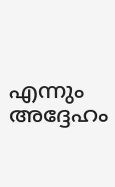എന്നും അദ്ദേഹം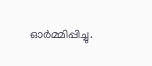ഓർമ്മിപ്പിച്ചു.